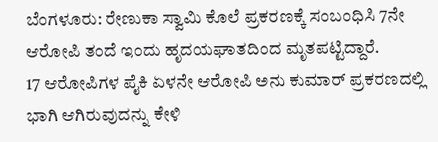ಬೆಂಗಳೂರು: ರೇಣುಕಾ ಸ್ವಾಮಿ ಕೊಲೆ ಪ್ರಕರಣಕ್ಕೆ ಸಂಬಂಧಿಸಿ 7ನೇ ಆರೋಪಿ ತಂದೆ ಇಂದು ಹೃದಯಘಾತದಿಂದ ಮೃತಪಟ್ಟಿದ್ದಾರೆ.
17 ಆರೋಪಿಗಳ ಪೈಕಿ ಏಳನೇ ಆರೋಪಿ ಅನು ಕುಮಾರ್ ಪ್ರಕರಣದಲ್ಲಿ ಭಾಗಿ ಆಗಿರುವುದನ್ನು ಕೇಳಿ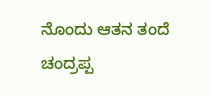ನೊಂದು ಆತನ ತಂದೆ ಚಂದ್ರಪ್ಪ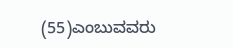(55)ಎಂಬುವವರು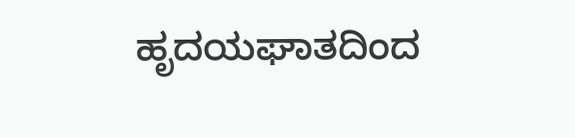ಹೃದಯಘಾತದಿಂದ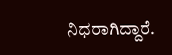ನಿಧರಾಗಿದ್ದಾರೆ.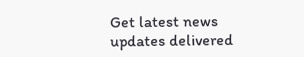Get latest news updates delivered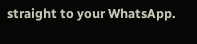straight to your WhatsApp.